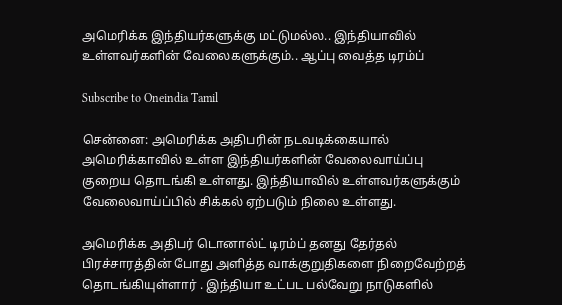அமெரிக்க இந்தியர்களுக்கு மட்டுமல்ல.. இந்தியாவில் உள்ளவர்களின் வேலைகளுக்கும்.. ஆப்பு வைத்த டிரம்ப்

Subscribe to Oneindia Tamil

சென்னை: அமெரிக்க அதிபரின் நடவடிக்கையால் அமெரிக்காவில் உள்ள இந்தியர்களின் வேலைவாய்ப்பு குறைய தொடங்கி உள்ளது. இந்தியாவில் உள்ளவர்களுக்கும் வேலைவாய்ப்பில் சிக்கல் ஏற்படும் நிலை உள்ளது.

அமெரிக்க அதிபர் டொனால்ட் டிரம்ப் தனது தேர்தல் பிரச்சாரத்தின் போது அளித்த வாக்குறுதிகளை நிறைவேற்றத் தொடங்கியுள்ளார் . இந்தியா உட்பட பல்வேறு நாடுகளில்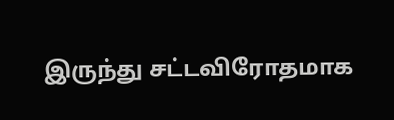இருந்து சட்டவிரோதமாக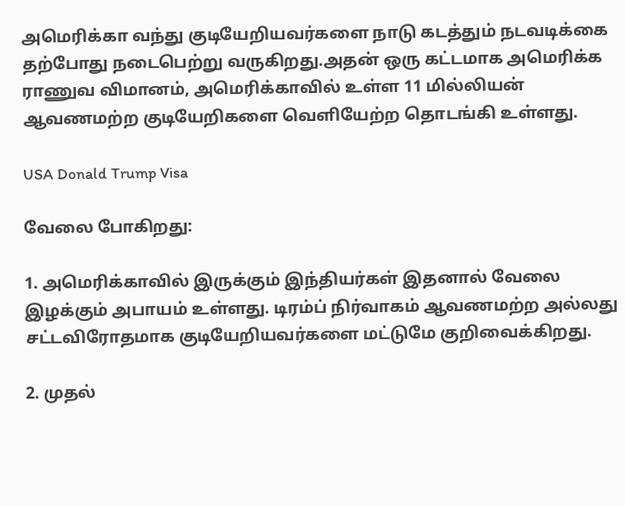அமெரிக்கா வந்து குடியேறியவர்களை நாடு கடத்தும் நடவடிக்கை தற்போது நடைபெற்று வருகிறது.அதன் ஒரு கட்டமாக அமெரிக்க ராணுவ விமானம், அமெரிக்காவில் உள்ள 11 மில்லியன் ஆவணமற்ற குடியேறிகளை வெளியேற்ற தொடங்கி உள்ளது.

USA Donald Trump Visa

வேலை போகிறது:

1. அமெரிக்காவில் இருக்கும் இந்தியர்கள் இதனால் வேலை இழக்கும் அபாயம் உள்ளது. டிரம்ப் நிர்வாகம் ஆவணமற்ற அல்லது சட்டவிரோதமாக குடியேறியவர்களை மட்டுமே குறிவைக்கிறது.

2. முதல்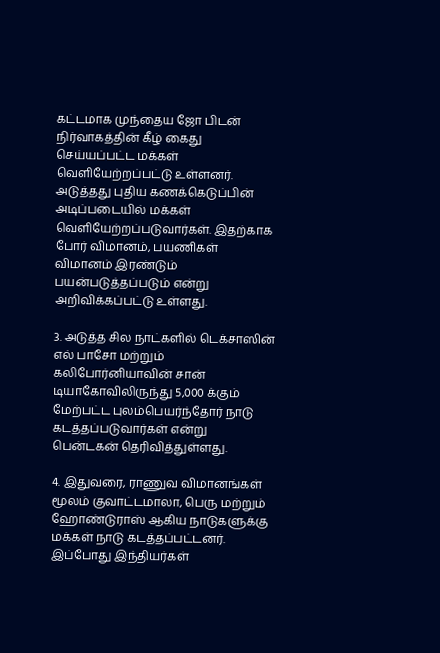கட்டமாக முந்தைய ஜோ பிடன் நிர்வாகத்தின் கீழ் கைது செய்யப்பட்ட மக்கள் வெளியேற்றப்பட்டு உள்ளனர். அடுத்தது புதிய கணக்கெடுப்பின் அடிப்படையில் மக்கள் வெளியேற்றப்படுவார்கள். இதற்காக போர் விமானம், பயணிகள் விமானம் இரண்டும் பயன்படுத்தப்படும் என்று அறிவிக்கப்பட்டு உள்ளது.

3. அடுத்த சில நாட்களில் டெக்சாஸின் எல் பாசோ மற்றும் கலிபோர்னியாவின் சான் டியாகோவிலிருந்து 5,000 க்கும் மேற்பட்ட புலம்பெயர்ந்தோர் நாடு கடத்தப்படுவார்கள் என்று பென்டகன் தெரிவித்துள்ளது.

4. இதுவரை, ராணுவ விமானங்கள் மூலம் குவாட்டமாலா, பெரு மற்றும் ஹோண்டுராஸ் ஆகிய நாடுகளுக்கு மக்கள் நாடு கடத்தப்பட்டனர். இப்போது இந்தியர்கள்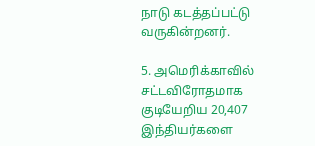நாடு கடத்தப்பட்டு வருகின்றனர்.

5. அமெரிக்காவில் சட்டவிரோதமாக குடியேறிய 20,407 இந்தியர்களை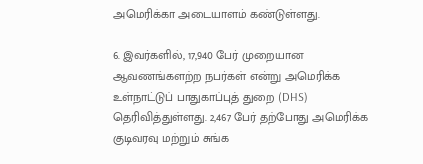அமெரிக்கா அடையாளம் கண்டுள்ளது.

6. இவர்களில், 17,940 பேர் முறையான ஆவணங்களற்ற நபர்கள் என்று அமெரிக்க உள்நாட்டுப் பாதுகாப்புத் துறை (DHS) தெரிவித்துள்ளது. 2,467 பேர் தற்போது அமெரிக்க குடிவரவு மற்றும் சுங்க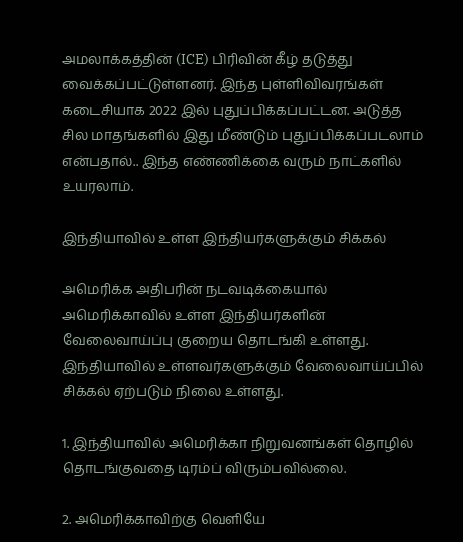அமலாக்கத்தின் (ICE) பிரிவின் கீழ் தடுத்து வைக்கப்பட்டுள்ளனர். இந்த புள்ளிவிவரங்கள் கடைசியாக 2022 இல் புதுப்பிக்கப்பட்டன. அடுத்த சில மாதங்களில் இது மீண்டும் புதுப்பிக்கப்படலாம் என்பதால்.. இந்த எண்ணிக்கை வரும் நாட்களில் உயரலாம்.

இந்தியாவில் உள்ள இந்தியர்களுக்கும் சிக்கல்

அமெரிக்க அதிபரின் நடவடிக்கையால் அமெரிக்காவில் உள்ள இந்தியர்களின் வேலைவாய்ப்பு குறைய தொடங்கி உள்ளது. இந்தியாவில் உள்ளவர்களுக்கும் வேலைவாய்ப்பில் சிக்கல் ஏற்படும் நிலை உள்ளது.

1. இந்தியாவில் அமெரிக்கா நிறுவனங்கள் தொழில் தொடங்குவதை டிரம்ப் விரும்பவில்லை.

2. அமெரிக்காவிற்கு வெளியே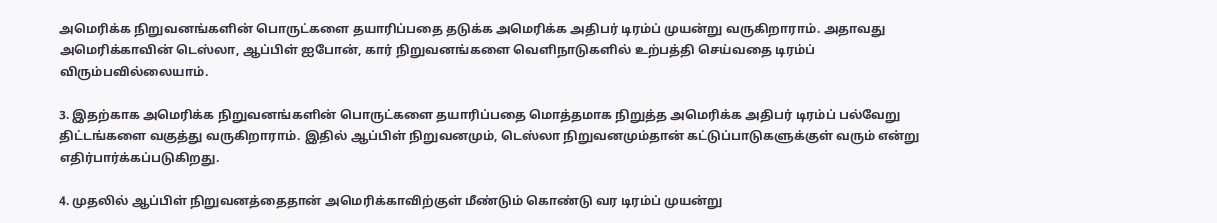அமெரிக்க நிறுவனங்களின் பொருட்களை தயாரிப்பதை தடுக்க அமெரிக்க அதிபர் டிரம்ப் முயன்று வருகிறாராம். அதாவது அமெரிக்காவின் டெஸ்லா, ஆப்பிள் ஐபோன், கார் நிறுவனங்களை வெளிநாடுகளில் உற்பத்தி செய்வதை டிரம்ப் விரும்பவில்லையாம்.

3. இதற்காக அமெரிக்க நிறுவனங்களின் பொருட்களை தயாரிப்பதை மொத்தமாக நிறுத்த அமெரிக்க அதிபர் டிரம்ப் பல்வேறு திட்டங்களை வகுத்து வருகிறாராம். இதில் ஆப்பிள் நிறுவனமும், டெஸ்லா நிறுவனமும்தான் கட்டுப்பாடுகளுக்குள் வரும் என்று எதிர்பார்க்கப்படுகிறது.

4. முதலில் ஆப்பிள் நிறுவனத்தைதான் அமெரிக்காவிற்குள் மீண்டும் கொண்டு வர டிரம்ப் முயன்று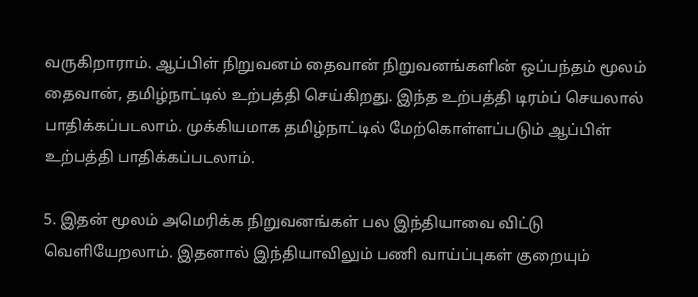வருகிறாராம். ஆப்பிள் நிறுவனம் தைவான் நிறுவனங்களின் ஒப்பந்தம் மூலம் தைவான், தமிழ்நாட்டில் உற்பத்தி செய்கிறது. இந்த உற்பத்தி டிரம்ப் செயலால் பாதிக்கப்படலாம். முக்கியமாக தமிழ்நாட்டில் மேற்கொள்ளப்படும் ஆப்பிள் உற்பத்தி பாதிக்கப்படலாம்.

5. இதன் மூலம் அமெரிக்க நிறுவனங்கள் பல இந்தியாவை விட்டு வெளியேறலாம். இதனால் இந்தியாவிலும் பணி வாய்ப்புகள் குறையும்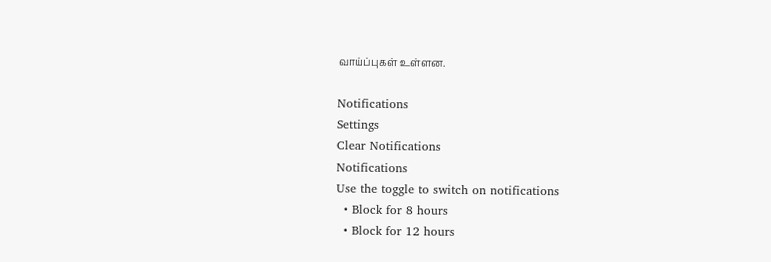வாய்ப்புகள் உள்ளன.

Notifications
Settings
Clear Notifications
Notifications
Use the toggle to switch on notifications
  • Block for 8 hours
  • Block for 12 hours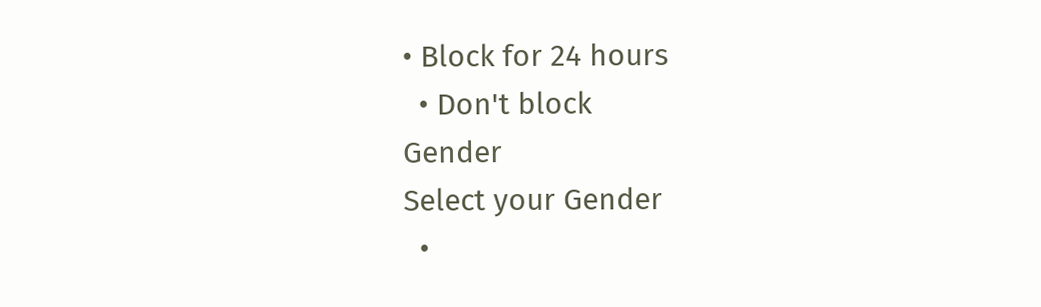• Block for 24 hours
  • Don't block
Gender
Select your Gender
  •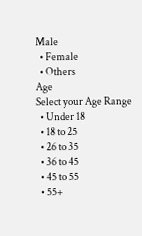Male
  • Female
  • Others
Age
Select your Age Range
  • Under 18
  • 18 to 25
  • 26 to 35
  • 36 to 45
  • 45 to 55
  • 55+